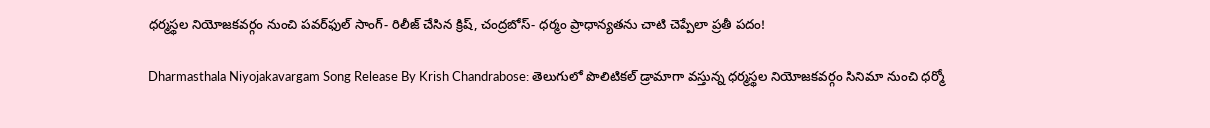ధర్మస్థల నియోజకవర్గం నుంచి పవర్‌ఫుల్ సాంగ్- రిలీజ్ చేసిన క్రిష్, చంద్రబోస్- ధర్మం ప్రాధాన్యతను చాటి చెప్పేలా ప్రతీ పదం!

Dharmasthala Niyojakavargam Song Release By Krish Chandrabose: తెలుగులో పొలిటికల్ డ్రామాగా వస్తున్న ధర్మస్థల నియోజకవర్గం సినిమా నుంచి ధర్మో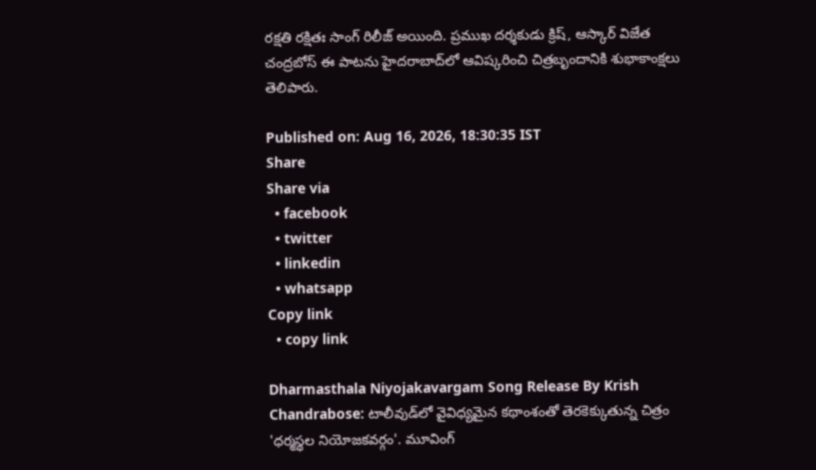రక్షతి రక్షితః సాంగ్ రిలీజ్ అయింది. ప్రముఖ దర్శకుడు క్రిష్, ఆస్కార్ విజేత చంద్రబోస్ ఈ పాటను హైదరాబాద్‌లో ఆవిష్కరించి చిత్రబృందానికి శుభాకాంక్షలు తెలిపారు.

Published on: Aug 16, 2026, 18:30:35 IST
Share
Share via
  • facebook
  • twitter
  • linkedin
  • whatsapp
Copy link
  • copy link

Dharmasthala Niyojakavargam Song Release By Krish Chandrabose: టాలీవుడ్‌లో వైవిధ్యమైన కథాంశంతో తెరకెక్కుతున్న చిత్రం 'ధర్మస్థల నియోజకవర్గం'. మూవింగ్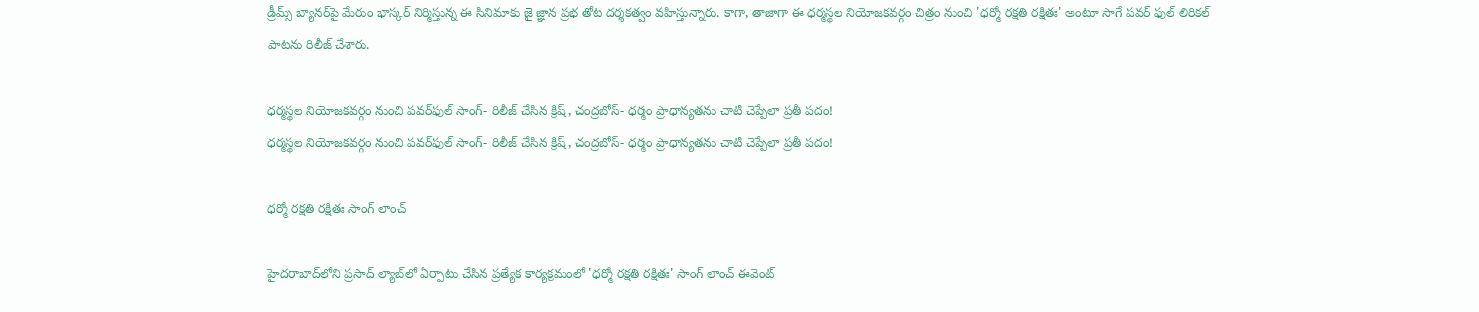డ్రీమ్స్ బ్యానర్‌పై మేరుం భాస్కర్ నిర్మిస్తున్న ఈ సినిమాకు జై జ్ఞాన ప్రభ తోట దర్శకత్వం వహిస్తున్నారు. కాగా, తాజాగా ఈ ధర్మస్థల నియోజకవర్గం చిత్రం నుంచి 'ధర్మో రక్షతి రక్షితః' అంటూ సాగే పవర్ ఫుల్ లిరికల్ పాటను రిలీజ్ చేశారు.

ధర్మస్థల నియోజకవర్గం నుంచి పవర్‌ఫుల్ సాంగ్- రిలీజ్ చేసిన క్రిష్, చంద్రబోస్- ధర్మం ప్రాధాన్యతను చాటి చెప్పేలా ప్రతీ పదం!
ధర్మస్థల నియోజకవర్గం నుంచి పవర్‌ఫుల్ సాంగ్- రిలీజ్ చేసిన క్రిష్, చంద్రబోస్- ధర్మం ప్రాధాన్యతను చాటి చెప్పేలా ప్రతీ పదం!

ధర్మో రక్షతి రక్షితః సాంగ్ లాంచ్

హైదరాబాద్‌లోని ప్రసాద్ ల్యాబ్‌లో ఏర్పాటు చేసిన ప్రత్యేక కార్యక్రమంలో 'ధర్మో రక్షతి రక్షితః' సాంగ్ లాంచ్ ఈవెంట్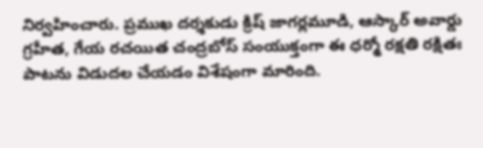నిర్వహించారు. ప్రముఖ దర్శకుడు క్రిష్ జాగర్లమూడి, ఆస్కార్ అవార్డు గ్రహీత, గేయ రచయిత చంద్రబోస్ సంయుక్తంగా ఈ ధర్మో రక్షతి రక్షితః పాటను విడుదల చేయడం విశేషంగా మారింది.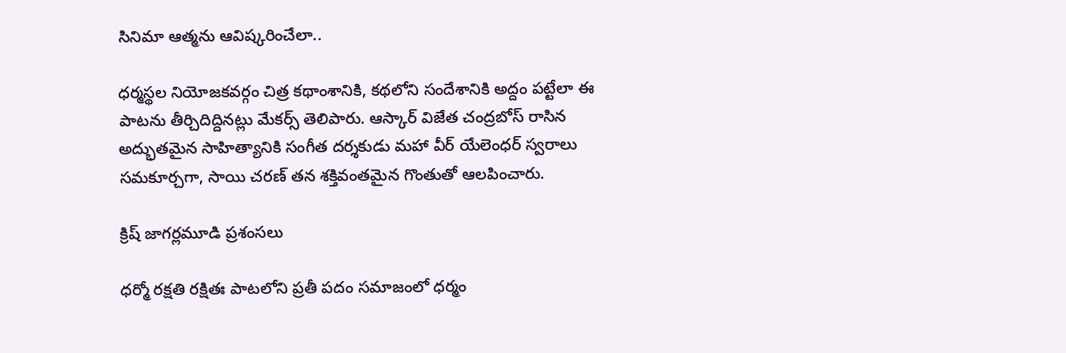సినిమా ఆత్మను ఆవిష్కరించేలా..

ధర్మస్థల నియోజకవర్గం చిత్ర కథాంశానికి, కథలోని సందేశానికి అద్దం పట్టేలా ఈ పాటను తీర్చిదిద్దినట్లు మేకర్స్ తెలిపారు. ఆస్కార్ విజేత చంద్రబోస్ రాసిన అద్భుతమైన సాహిత్యానికి సంగీత దర్శకుడు మహా వీర్ యేలెంధర్ స్వరాలు సమకూర్చగా, సాయి చరణ్ తన శక్తివంతమైన గొంతుతో ఆలపించారు.

క్రిష్ జాగర్లమూడి ప్రశంసలు

ధర్మో రక్షతి రక్షితః పాటలోని ప్రతీ పదం సమాజంలో ధర్మం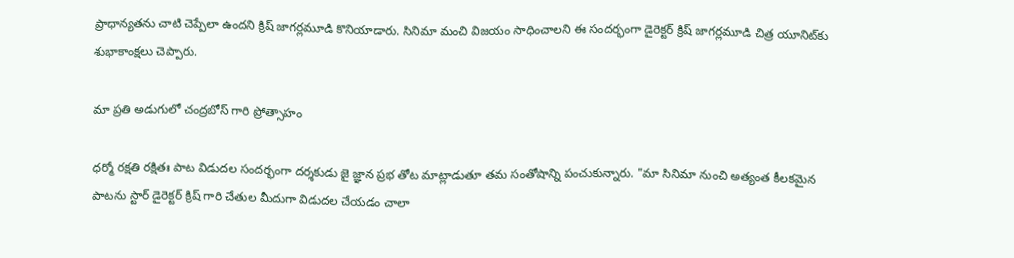ప్రాధాన్యతను చాటి చెప్పేలా ఉందని క్రిష్ జాగర్లమూడి కొనియాడారు. సినిమా మంచి విజయం సాధించాలని ఈ సందర్భంగా డైరెక్టర్ క్రిష్ జాగర్లమూడి చిత్ర యూనిట్‌కు శుభాకాంక్షలు చెప్పారు.

మా ప్రతి అడుగులో చంద్రబోస్ గారి ప్రోత్సాహం

ధర్మో రక్షతి రక్షితః పాట విడుదల సందర్భంగా దర్శకుడు జై జ్ఞాన ప్రభ తోట మాట్లాడుతూ తమ సంతోషాన్ని పంచుకున్నారు. "మా సినిమా నుంచి అత్యంత కీలకమైన పాటను స్టార్ డైరెక్టర్ క్రిష్ గారి చేతుల మీదుగా విడుదల చేయడం చాలా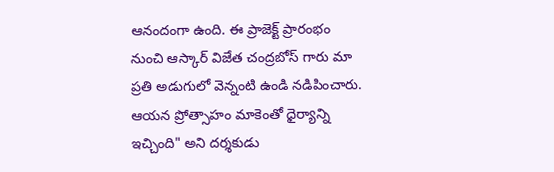ఆనందంగా ఉంది. ఈ ప్రాజెక్ట్ ప్రారంభం నుంచి ఆస్కార్ విజేత చంద్రబోస్ గారు మా ప్రతి అడుగులో వెన్నంటి ఉండి నడిపించారు. ఆయన ప్రోత్సాహం మాకెంతో ధైర్యాన్ని ఇచ్చింది" అని దర్శకుడు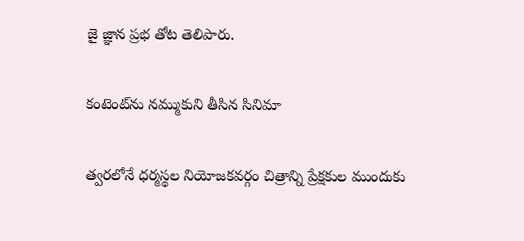జై జ్ఞాన ప్రభ తోట తెలిపారు.

కంటెంట్‌ను నమ్ముకుని తీసిన సినిమా

త్వరలోనే ధర్మస్థల నియోజకవర్గం చిత్రాన్ని ప్రేక్షకుల ముందుకు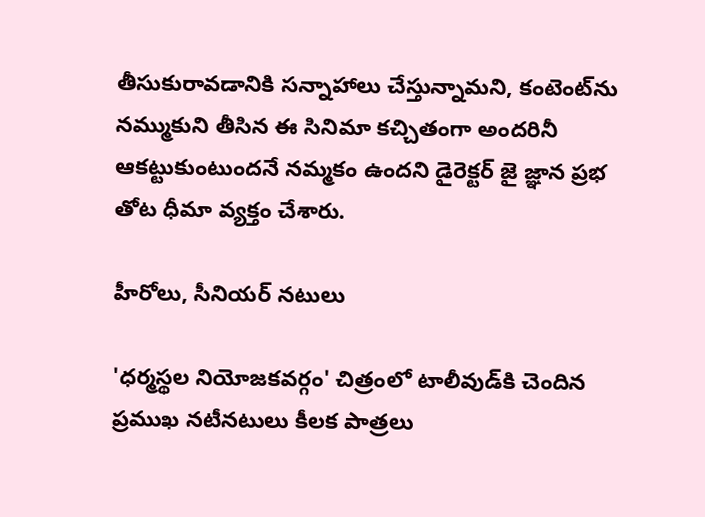తీసుకురావడానికి సన్నాహాలు చేస్తున్నామని, కంటెంట్‌ను నమ్ముకుని తీసిన ఈ సినిమా కచ్చితంగా అందరినీ ఆకట్టుకుంటుందనే నమ్మకం ఉందని డైరెక్టర్ జై జ్ఞాన ప్రభ తోట ధీమా వ్యక్తం చేశారు.

హీరోలు, సీనియర్ నటులు

'ధర్మస్థల నియోజకవర్గం' చిత్రంలో టాలీవుడ్‌కి చెందిన ప్రముఖ నటీనటులు కీలక పాత్రలు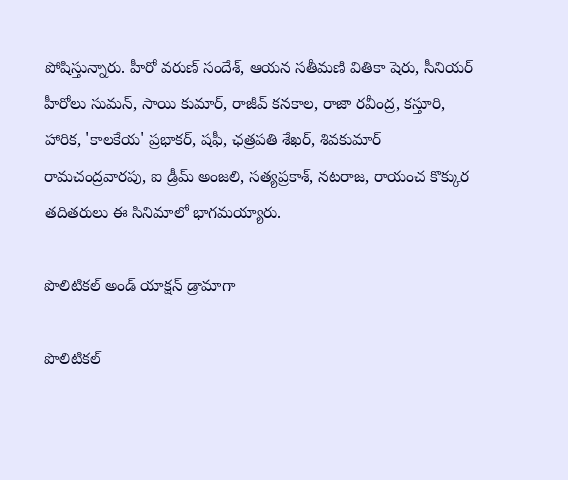పోషిస్తున్నారు. హీరో వరుణ్ సందేశ్, ఆయన సతీమణి వితికా షెరు, సీనియర్ హీరోలు సుమన్, సాయి కుమార్, రాజీవ్ కనకాల, రాజా రవీంద్ర, కస్తూరి, హారిక, 'కాలకేయ' ప్రభాకర్, షఫీ, ఛత్రపతి శేఖర్, శివకుమార్ రామచంద్రవారపు, ఐ డ్రీమ్ అంజలి, సత్యప్రకాశ్, నటరాజ, రాయంచ కొక్కుర తదితరులు ఈ సినిమాలో భాగమయ్యారు.

పొలిటికల్ అండ్ యాక్షన్ డ్రామాగా

పొలిటికల్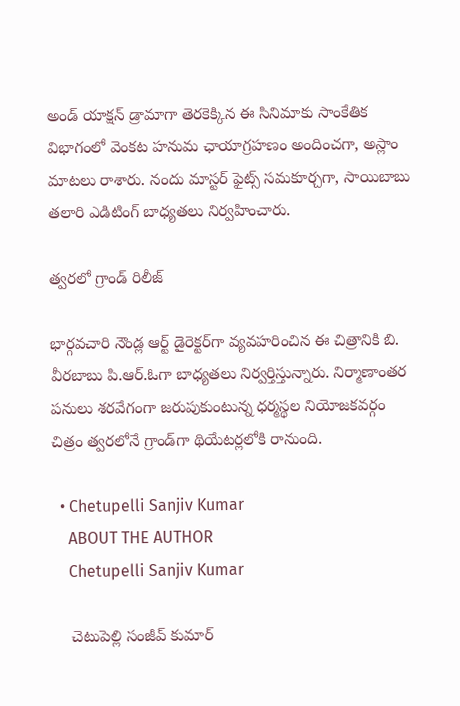అండ్ యాక్షన్ డ్రామాగా తెరకెక్కిన ఈ సినిమాకు సాంకేతిక విభాగంలో వెంకట హనుమ ఛాయాగ్రహణం అందించగా, అస్లాం మాటలు రాశారు. నందు మాస్టర్ ఫైట్స్ సమకూర్చగా, సాయిబాబు తలారి ఎడిటింగ్ బాధ్యతలు నిర్వహించారు.

త్వరలో గ్రాండ్ రిలీజ్

భార్గవచారి నౌండ్ల ఆర్ట్ డైరెక్టర్‌గా వ్యవహరించిన ఈ చిత్రానికి బి. వీరబాబు పి.ఆర్.ఓగా బాధ్యతలు నిర్వర్తిస్తున్నారు. నిర్మాణాంతర పనులు శరవేగంగా జరుపుకుంటున్న ధర్మస్థల నియోజకవర్గం చిత్రం త్వరలోనే గ్రాండ్‌గా థియేటర్లలోకి రానుంది.

  • Chetupelli Sanjiv Kumar
    ABOUT THE AUTHOR
    Chetupelli Sanjiv Kumar

    చెటుపెల్లి సంజీవ్ కుమార్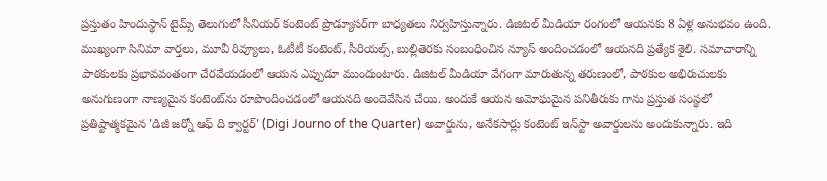ప్రస్తుతం హిందుస్థాన్ టైమ్స్ తెలుగులో సీనియర్ కంటెంట్ ప్రొడ్యూసర్‌గా బాధ్యతలు నిర్వహిస్తున్నారు. డిజిటల్ మీడియా రంగంలో ఆయనకు 8 ఏళ్ల అనుభవం ఉంది. ముఖ్యంగా సినిమా వార్తలు, మూవీ రివ్యూలు, ఓటీటీ కంటెంట్, సీరియల్స్, బుల్లితెరకు సంబంధించిన న్యూస్ అందించడంలో ఆయనది ప్రత్యేక శైలి. సమాచారాన్ని పాఠకులకు ప్రభావవంతంగా చేరవేయడంలో ఆయన ఎప్పుడూ ముందుంటారు. డిజిటల్ మీడియా వేగంగా మారుతున్న తరుణంలో, పాఠకుల అభిరుచులకు అనుగుణంగా నాణ్యమైన కంటెంట్‌ను రూపొందించడంలో ఆయనది అందెవేసిన చేయి. అందుకే ఆయన అమోఘమైన పనితీరుకు గాను ప్రస్తుత సంస్థలో ప్రతిష్టాత్మకమైన 'డిజీ జర్నో ఆఫ్ ది క్వార్టర్' (Digi Journo of the Quarter) అవార్డును, అనేకసార్లు కంటెంట్ ఇన్‌స్టా అవార్డులను అందుకున్నారు. ఇది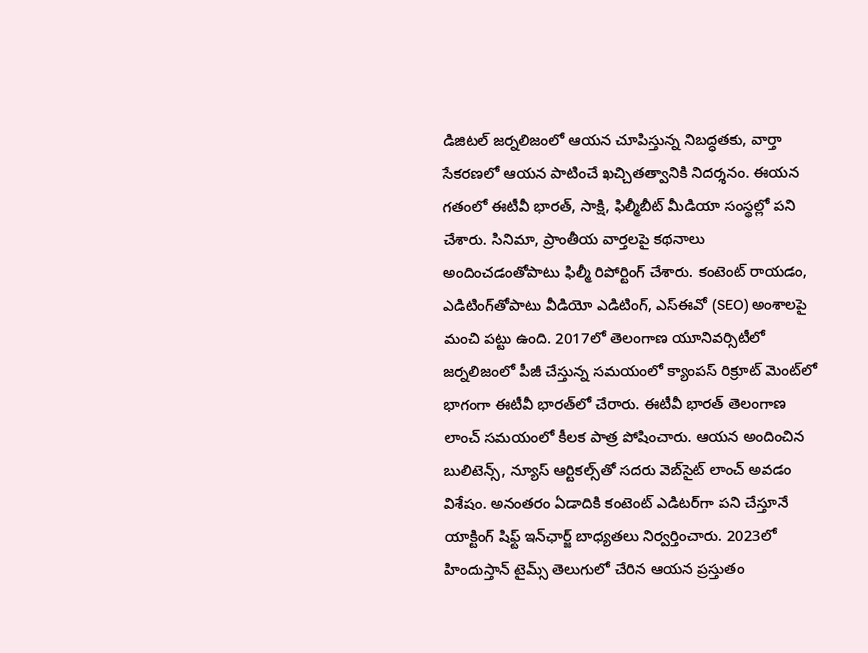డిజిటల్ జర్నలిజంలో ఆయన చూపిస్తున్న నిబద్ధతకు, వార్తా సేకరణలో ఆయన పాటించే ఖచ్చితత్వానికి నిదర్శనం. ఈయన గతంలో ఈటీవీ భారత్, సాక్షి, ఫిల్మీబీట్ మీడియా సంస్థల్లో పని చేశారు. సినిమా, ప్రాంతీయ వార్తలపై కథనాలు అందించడంతోపాటు ఫిల్మీ రిపోర్టింగ్ చేశారు. కంటెంట్ రాయడం, ఎడిటింగ్‌తోపాటు వీడియో ఎడిటింగ్, ఎస్‌ఈవో (SEO) అంశాలపై మంచి పట్టు ఉంది. 2017లో తెలంగాణ యూనివర్సిటీలో జర్నలిజంలో పీజీ చేస్తున్న సమయంలో క్యాంపస్ రిక్రూట్ మెంట్‌లో భాగంగా ఈటీవీ భారత్‌లో చేరారు. ఈటీవీ భారత్ తెలంగాణ లాంచ్ సమయంలో కీలక పాత్ర పోషించారు. ఆయన అందించిన బులిటెన్స్, న్యూస్ ఆర్టికల్స్‌తో సదరు వెబ్‌సైట్ లాంచ్ అవడం విశేషం. అనంతరం ఏడాదికి కంటెంట్ ఎడిటర్‌గా పని చేస్తూనే యాక్టింగ్ షిఫ్ట్ ఇన్‌ఛార్జ్ బాధ్యతలు నిర్వర్తించారు. 2023లో హిందుస్తాన్ టైమ్స్ తెలుగులో చేరిన ఆయన ప్రస్తుతం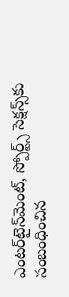ఎంటర్‌టైన్‌మెంట్, స్పోర్ట్స్ సెక్షన్స్‌కు సంబంధించిన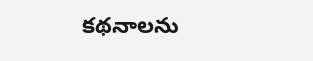కథనాలను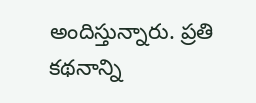అందిస్తున్నారు. ప్రతి కథనాన్ని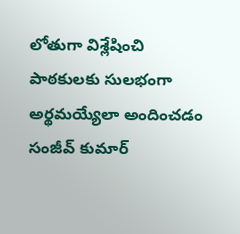లోతుగా విశ్లేషించి పాఠకులకు సులభంగా అర్థమయ్యేలా అందించడం సంజీవ్ కుమార్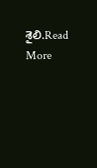శైలి.Read More